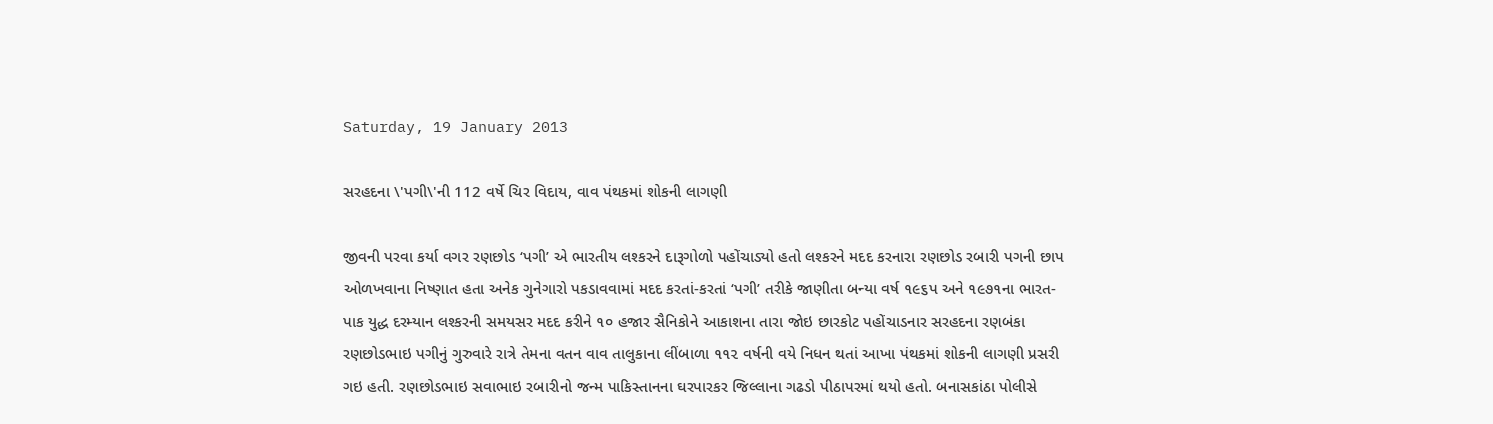Saturday, 19 January 2013

સરહદના \'પગી\'ની 112 વર્ષે ચિર વિદાય, વાવ પંથકમાં શોકની લાગણી

જીવની પરવા કર્યા વગર રણછોડ ‘પગી’ એ ભારતીય લશ્કરને દારૂગોળો પહોંચાડ્યો હતો લશ્કરને મદદ કરનારા રણછોડ રબારી પગની છાપ ઓળખવાના નિષ્ણાત હતા અનેક ગુનેગારો પકડાવવામાં મદદ કરતાં-કરતાં ‘પગી’ તરીકે જાણીતા બન્યા વર્ષ ૧૯૬પ અને ૧૯૭૧ના ભારત-પાક યુદ્ધ દરમ્યાન લશ્કરની સમયસર મદદ કરીને ૧૦ હજાર સૈનિકોને આકાશના તારા જોઇ છારકોટ પહોંચાડનાર સરહદના રણબંકા રણછોડભાઇ પગીનું ગુરુવારે રાત્રે તેમના વતન વાવ તાલુકાના લીંબાળા ૧૧૨ વર્ષની વયે નિધન થતાં આખા પંથકમાં શોકની લાગણી પ્રસરી ગઇ હતી. રણછોડભાઇ સવાભાઇ રબારીનો જન્મ પાકિસ્તાનના ઘરપારકર જિલ્લાના ગઢડો પીઠાપરમાં થયો હતો. બનાસકાંઠા પોલીસે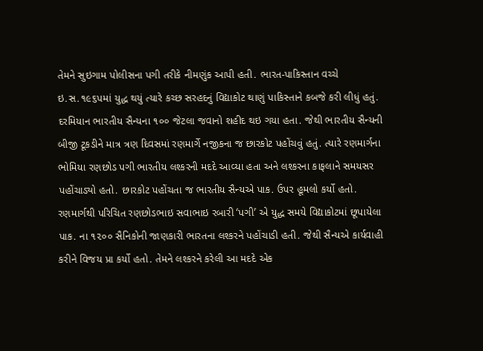તેમને સુઇગામ પોલીસના પગી તરીકે નીમણુંક આપી હતી. ભારત-પાકિસ્તાન વચ્ચે ઇ.સ.૧૯૬પમાં યુદ્ધ થયું ત્યારે કચ્છ સરહદનું વિદ્યાકોટ થાણું પાકિસ્તાને કબજે કરી લીધું હતું. દરમિયાન ભારતીય સૈન્યના ૧૦૦ જેટલા જવાનો શહીદ થઇ ગયા હતા. જેથી ભારતીય સૈન્યની બીજી ટૂકડીને માત્ર ત્રણ દિવસમાં રણમાર્ગે નજીકના જ છારકોટ પહોંચવું હતું. ત્યારે રણમાર્ગના ભોમિયા રણછોડ પગી ભારતીય લશ્કરની મદદે આવ્યા હતા અને લશ્કરના કાફલાને સમયસર પહોંચાડ્યો હતો. છારકોટ પહોંચતા જ ભારતીય સૈન્યએ પાક. ઉપર હૂમલો કર્યો હતો. રણમાર્ગથી પરિચિત રણછોડભાઇ સવાભાઇ રબારી ‘પગી’ એ યુદ્ધ સમયે વિદ્યાકોટમાં છૂપાયેલા પાક. ના ૧૨૦૦ સૈનિકોની જાણકારી ભારતના લશ્કરને પહોંચાડી હતી. જેથી સૈન્યએ કાર્યવાહી કરીને વિજય પ્રા કર્યો હતો. તેમને લશ્કરને કરેલી આ મદદે એક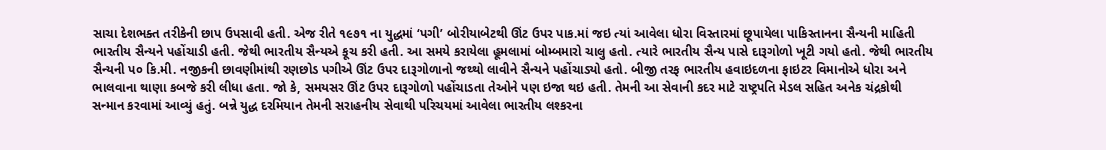સાચા દેશભક્ત તરીકેની છાપ ઉપસાવી હતી. એજ રીતે ૧૯૭૧ ના યુદ્ધમાં ‘પગી’ બોરીયાબેટથી ઊંટ ઉપર પાક.માં જઇ ત્યાં આવેલા ધોરા વિસ્તારમાં છૂપાયેલા પાકિસ્તાનના સૈન્યની માહિ‌તી ભારતીય સૈન્યને પહોંચાડી હતી. જેથી ભારતીય સૈન્યએ કૂચ કરી હતી. આ સમયે કરાયેલા હૂમલામાં બોમ્બમારો ચાલુ હતો. ત્યારે ભારતીય સૈન્ય પાસે દારૂગોળો ખૂટી ગયો હતો. જેથી ભારતીય સૈન્યની પ૦ કિ.મી. નજીકની છાવણીમાંથી રણછોડ પગીએ ઊંટ ઉપર દારૂગોળાનો જથ્થો લાવીને સૈન્યને પહોંચાડ્યો હતો. બીજી તરફ ભારતીય હવાઇદળના ફાઇટર વિમાનોએ ધોરા અને ભાલવાના થાણા કબજે કરી લીધા હતા. જો કે, સમયસર ઊંટ ઉપર દારૂગોળો પહોંચાડતા તેઓને પણ ઇજા થઇ હતી. તેમની આ સેવાની કદર માટે રાષ્ટ્રપતિ મેડલ સહિ‌ત અનેક ચંદ્રકોથી સન્માન કરવામાં આવ્યું હતું. બન્ને યુદ્ધ દરમિયાન તેમની સરાહનીય સેવાથી પરિચયમાં આવેલા ભારતીય લશ્કરના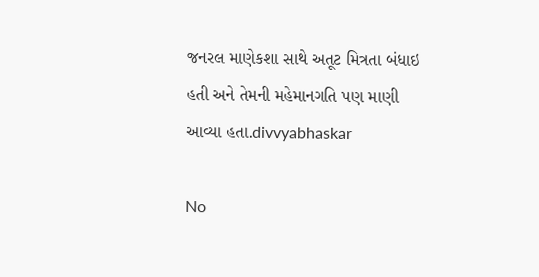જનરલ માણેકશા સાથે અતૂટ મિત્રતા બંધાઇ હતી અને તેમની મહેમાનગતિ પણ માણી આવ્યા હતા.divvyabhaskar

No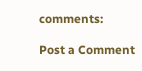comments:

Post a Comment